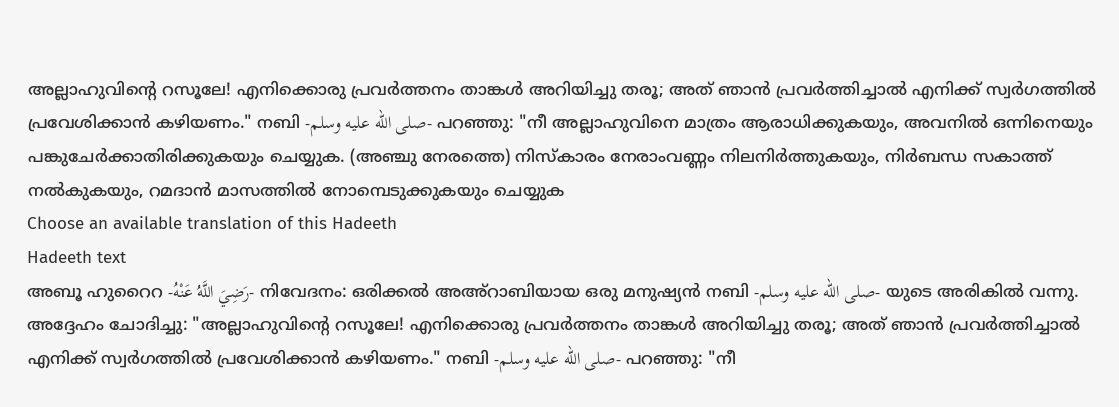അല്ലാഹുവിൻ്റെ റസൂലേ! എനിക്കൊരു പ്രവർത്തനം താങ്കൾ അറിയിച്ചു തരൂ; അത് ഞാൻ പ്രവർത്തിച്ചാൽ എനിക്ക് സ്വർഗത്തിൽ പ്രവേശിക്കാൻ കഴിയണം." നബി -صلى الله عليه وسلم- പറഞ്ഞു: "നീ അല്ലാഹുവിനെ മാത്രം ആരാധിക്കുകയും, അവനിൽ ഒന്നിനെയും പങ്കുചേർക്കാതിരിക്കുകയും ചെയ്യുക. (അഞ്ചു നേരത്തെ) നിസ്കാരം നേരാംവണ്ണം നിലനിർത്തുകയും, നിർബന്ധ സകാത്ത് നൽകുകയും, റമദാൻ മാസത്തിൽ നോമ്പെടുക്കുകയും ചെയ്യുക
Choose an available translation of this Hadeeth
Hadeeth text
അബൂ ഹുറൈറ -رَضِيَ اللَّهُ عَنْهُ- നിവേദനം: ഒരിക്കൽ അഅ്റാബിയായ ഒരു മനുഷ്യൻ നബി -صلى الله عليه وسلم- യുടെ അരികിൽ വന്നു. അദ്ദേഹം ചോദിച്ചു: "അല്ലാഹുവിൻ്റെ റസൂലേ! എനിക്കൊരു പ്രവർത്തനം താങ്കൾ അറിയിച്ചു തരൂ; അത് ഞാൻ പ്രവർത്തിച്ചാൽ എനിക്ക് സ്വർഗത്തിൽ പ്രവേശിക്കാൻ കഴിയണം." നബി -صلى الله عليه وسلم- പറഞ്ഞു: "നീ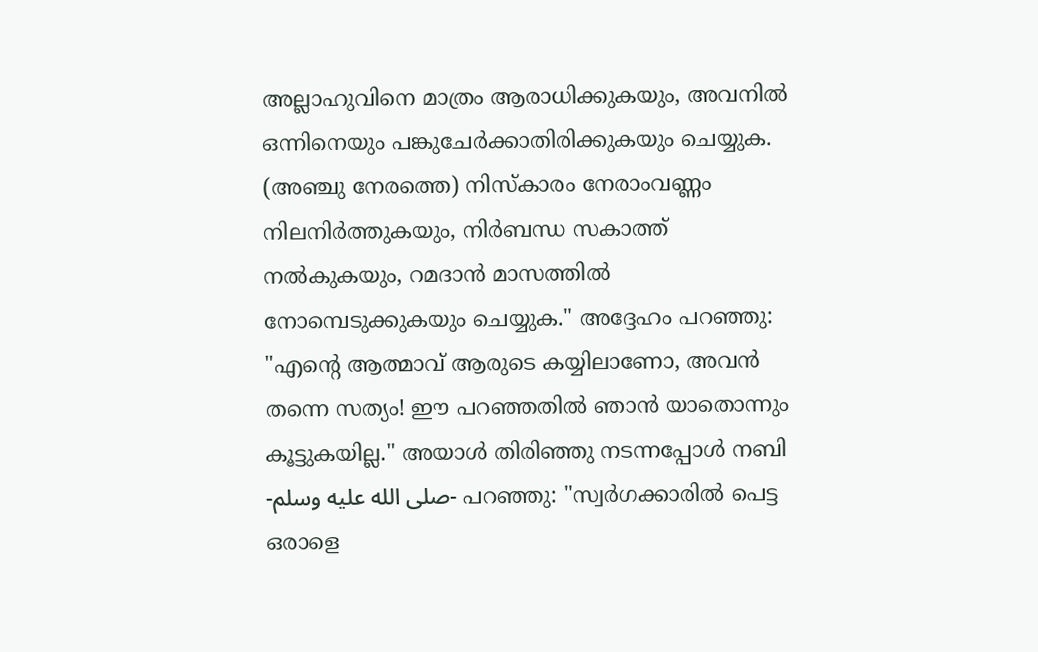അല്ലാഹുവിനെ മാത്രം ആരാധിക്കുകയും, അവനിൽ ഒന്നിനെയും പങ്കുചേർക്കാതിരിക്കുകയും ചെയ്യുക. (അഞ്ചു നേരത്തെ) നിസ്കാരം നേരാംവണ്ണം നിലനിർത്തുകയും, നിർബന്ധ സകാത്ത് നൽകുകയും, റമദാൻ മാസത്തിൽ നോമ്പെടുക്കുകയും ചെയ്യുക." അദ്ദേഹം പറഞ്ഞു: "എൻ്റെ ആത്മാവ് ആരുടെ കയ്യിലാണോ, അവൻ തന്നെ സത്യം! ഈ പറഞ്ഞതിൽ ഞാൻ യാതൊന്നും കൂട്ടുകയില്ല." അയാൾ തിരിഞ്ഞു നടന്നപ്പോൾ നബി -صلى الله عليه وسلم- പറഞ്ഞു: "സ്വർഗക്കാരിൽ പെട്ട ഒരാളെ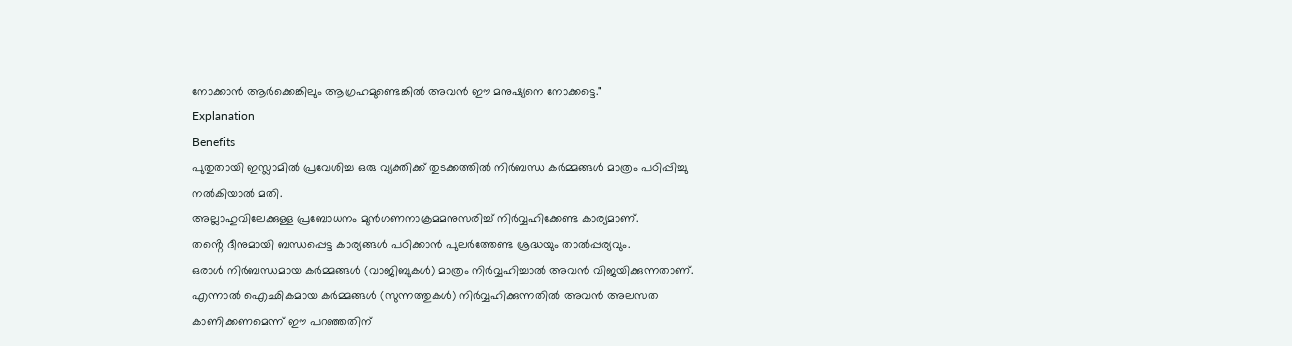നോക്കാൻ ആർക്കെങ്കിലും ആഗ്രഹമുണ്ടെങ്കിൽ അവൻ ഈ മനുഷ്യനെ നോക്കട്ടെ."
Explanation
Benefits
പുതുതായി ഇസ്ലാമിൽ പ്രവേശിച്ച ഒരു വ്യക്തിക്ക് തുടക്കത്തിൽ നിർബന്ധ കർമ്മങ്ങൾ മാത്രം പഠിപ്പിച്ചു നൽകിയാൽ മതി.
അല്ലാഹുവിലേക്കുള്ള പ്രബോധനം മുൻഗണനാക്രമമനുസരിച്ച് നിർവ്വഹിക്കേണ്ട കാര്യമാണ്.
തൻ്റെ ദീനുമായി ബന്ധപ്പെട്ട കാര്യങ്ങൾ പഠിക്കാൻ പുലർത്തേണ്ട ശ്രദ്ധയും താൽപ്പര്യവും.
ഒരാൾ നിർബന്ധമായ കർമ്മങ്ങൾ (വാജിബുകൾ) മാത്രം നിർവ്വഹിച്ചാൽ അവൻ വിജയിക്കുന്നതാണ്. എന്നാൽ ഐഛികമായ കർമ്മങ്ങൾ (സുന്നത്തുകൾ) നിർവ്വഹിക്കുന്നതിൽ അവൻ അലസത കാണിക്കണമെന്ന് ഈ പറഞ്ഞതിന്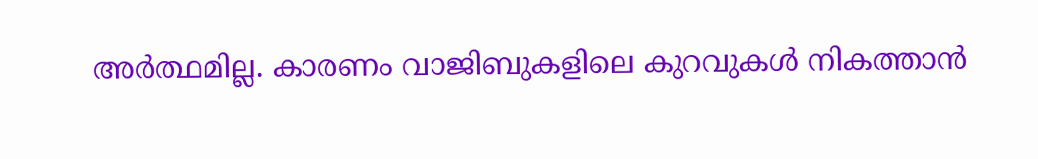അർത്ഥമില്ല. കാരണം വാജിബുകളിലെ കുറവുകൾ നികത്താൻ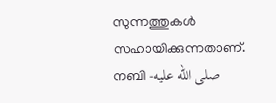സുന്നത്തുകൾ സഹായിക്കുന്നതാണ്.
നബി -صلى الله عليه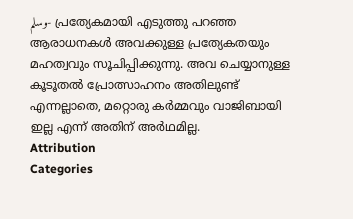وسلم- പ്രത്യേകമായി എടുത്തു പറഞ്ഞ ആരാധനകൾ അവക്കുള്ള പ്രത്യേകതയും മഹത്വവും സൂചിപ്പിക്കുന്നു. അവ ചെയ്യാനുള്ള കൂടൂതൽ പ്രോത്സാഹനം അതിലുണ്ട് എന്നല്ലാതെ, മറ്റൊരു കർമ്മവും വാജിബായി ഇല്ല എന്ന് അതിന് അർഥമില്ല.
Attribution
Categories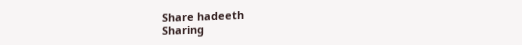Share hadeeth
Sharing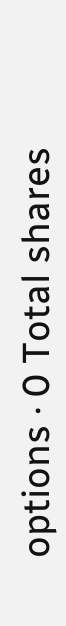options · 0 Total shares